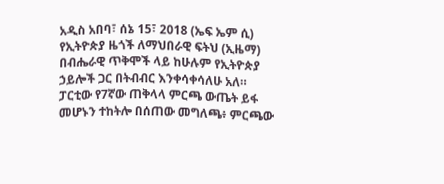አዲስ አበባ፣ ሰኔ 15፣ 2018 (ኤፍ ኤም ሲ) የኢትዮጵያ ዜጎች ለማህበራዊ ፍትህ (ኢዜማ) በብሔራዊ ጥቅሞች ላይ ከሁሉም የኢትዮጵያ ኃይሎች ጋር በትብብር እንቀሳቀሳለሁ አለ።
ፓርቲው የ7ኛው ጠቅላላ ምርጫ ውጤት ይፋ መሆኑን ተከትሎ በሰጠው መግለጫ፥ ምርጫው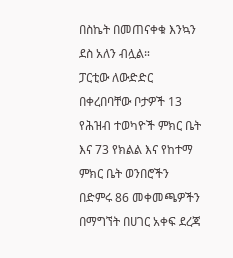በስኬት በመጠናቀቁ እንኳን ደስ አለን ብሏል።
ፓርቲው ለውድድር በቀረበባቸው ቦታዎች 13 የሕዝብ ተወካዮች ምክር ቤት እና 73 የክልል እና የከተማ ምክር ቤት ወንበሮችን በድምሩ 86 መቀመጫዎችን በማግኘት በሀገር አቀፍ ደረጃ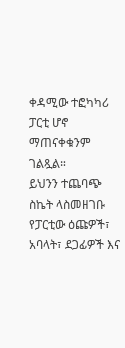ቀዳሚው ተፎካካሪ ፓርቲ ሆኖ ማጠናቀቁንም ገልጿል።
ይህንን ተጨባጭ ስኬት ላስመዘገቡ የፓርቲው ዕጩዎች፣ አባላት፣ ደጋፊዎች እና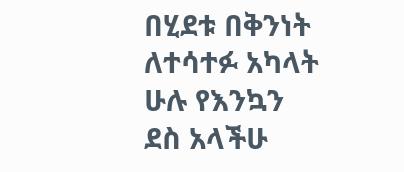በሂደቱ በቅንነት ለተሳተፉ አካላት ሁሉ የእንኳን ደስ አላችሁ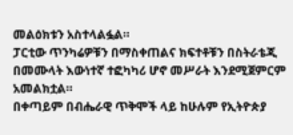መልዕክቱን አስተላልፏል።
ፓርቲው ጥንካሬዎቹን በማስቀጠልና ክፍተቶቹን በስትራቴጂ በመሙላት እውነተኛ ተፎካካሪ ሆኖ መሥራት እንደሚጀምርም አመልክቷል።
በቀጣይም በብሔራዊ ጥቅሞች ላይ ከሁሉም የኢትዮጵያ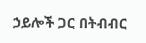ኃይሎች ጋር በትብብር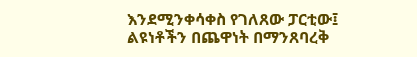እንደሚንቀሳቀስ የገለጸው ፓርቲው፤ ልዩነቶችን በጨዋነት በማንጸባረቅ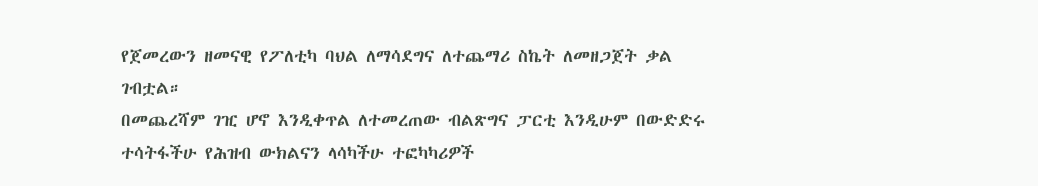የጀመረውን ዘመናዊ የፖለቲካ ባህል ለማሳደግና ለተጨማሪ ስኬት ለመዘጋጀት ቃል ገብቷል።
በመጨረሻም ገዢ ሆኖ እንዲቀጥል ለተመረጠው ብልጽግና ፓርቲ እንዲሁም በውድድሩ ተሳትፋችሁ የሕዝብ ውክልናን ላሳካችሁ ተፎካካሪዎች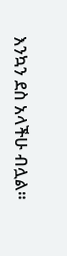እንኳን ደስ አላችሁ ብሏል።